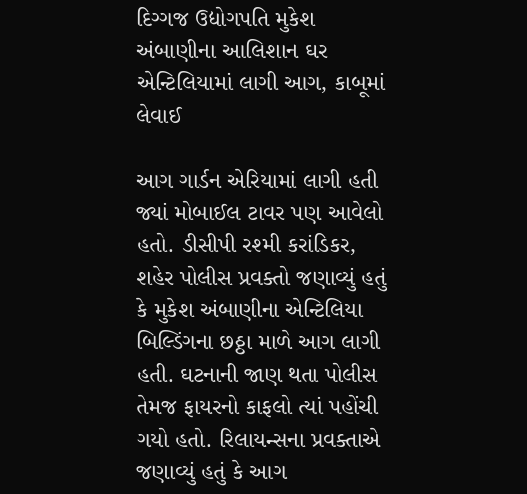દિગ્ગજ ઉદ્યોગપતિ મુકેશ અંબાણીના આલિશાન ઘર એન્ટિલિયામાં લાગી આગ, કાબૂમાં લેવાઈ

આગ ગાર્ડન એરિયામાં લાગી હતી જ્યાં મોબાઈલ ટાવર પણ આવેલો હતો. ડીસીપી રશ્મી કરાંડિકર, શહેર પોલીસ પ્રવક્તો જણાવ્યું હતું કે મુકેશ અંબાણીના એન્ટિલિયા બિલ્ડિંગના છઠ્ઠા માળે આગ લાગી હતી. ઘટનાની જાણ થતા પોલીસ તેમજ ફાયરનો કાફલો ત્યાં પહોંચી ગયો હતો. રિલાયન્સના પ્રવક્તાએ જણાવ્યું હતું કે આગ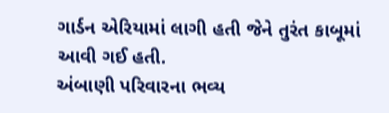ગાર્ડન એરિયામાં લાગી હતી જેને તુરંત કાબૂમાં આવી ગઈ હતી.
અંબાણી પરિવારના ભવ્ય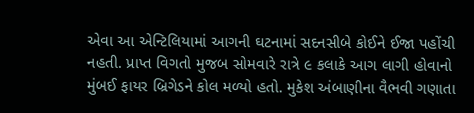એવા આ એન્ટિલિયામાં આગની ઘટનામાં સદનસીબે કોઈને ઈજા પહોંચી નહતી. પ્રાપ્ત વિગતો મુજબ સોમવારે રાત્રે ૯ કલાકે આગ લાગી હોવાનો મુંબઈ ફાયર બ્રિગેડને કોલ મળ્યો હતો. મુકેશ અંબાણીના વૈભવી ગણાતા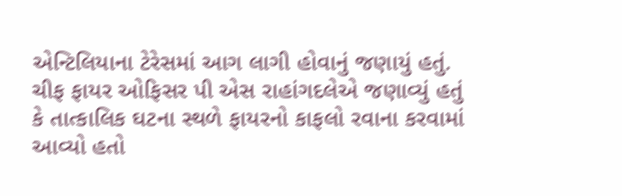એન્ટિલિયાના ટેરેસમાં આગ લાગી હોવાનું જણાયું હતું. ચીફ ફાયર ઓફિસર પી એસ રાહાંગદલેએ જણાવ્યું હતું કે તાત્કાલિક ઘટના સ્થળે ફાયરનો કાફલો રવાના કરવામાં આવ્યો હતો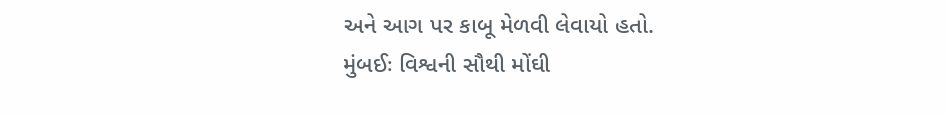અને આગ પર કાબૂ મેળવી લેવાયો હતો.
મુંબઈઃ વિશ્વની સૌથી મોંઘી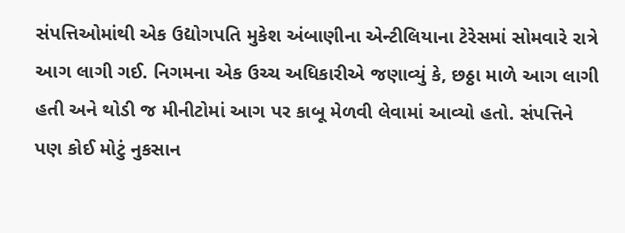સંપત્તિઓમાંથી એક ઉદ્યોગપતિ મુકેશ અંબાણીના એન્ટીલિયાના ટેરેસમાં સોમવારે રાત્રે આગ લાગી ગઈ. નિગમના એક ઉચ્ચ અધિકારીએ જણાવ્યું કે, છઠ્ઠા માળે આગ લાગી હતી અને થોડી જ મીનીટોમાં આગ પર કાબૂ મેળવી લેવામાં આવ્યો હતો. સંપત્તિને પણ કોઈ મોટું નુકસાન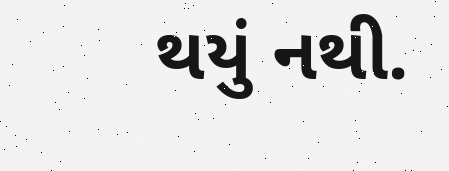થયું નથી.